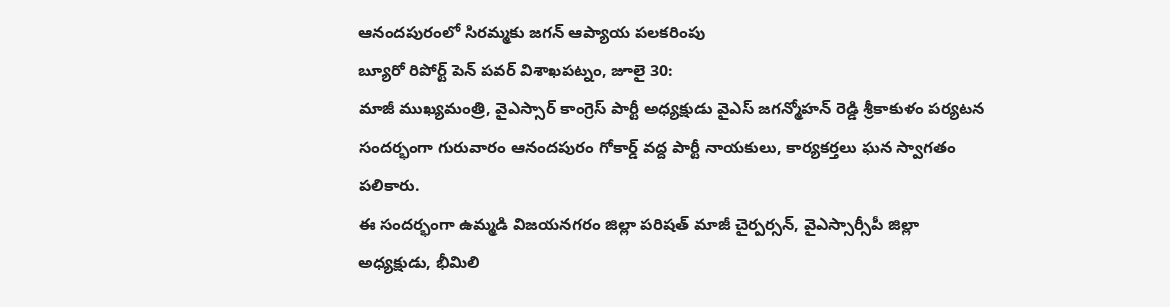ఆనందపురంలో సిరమ్మకు జగన్ ఆప్యాయ పలకరింపు
బ్యూరో రిపోర్ట్ పెన్ పవర్ విశాఖపట్నం, జూలై 30:
మాజీ ముఖ్యమంత్రి, వైఎస్సార్ కాంగ్రెస్ పార్టీ అధ్యక్షుడు వైఎస్ జగన్మోహన్ రెడ్డి శ్రీకాకుళం పర్యటన సందర్భంగా గురువారం ఆనందపురం గోకార్డ్ వద్ద పార్టీ నాయకులు, కార్యకర్తలు ఘన స్వాగతం పలికారు.
ఈ సందర్భంగా ఉమ్మడి విజయనగరం జిల్లా పరిషత్ మాజీ చైర్పర్సన్, వైఎస్సార్సీపీ జిల్లా అధ్యక్షుడు, భీమిలి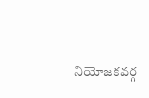నియోజకవర్గ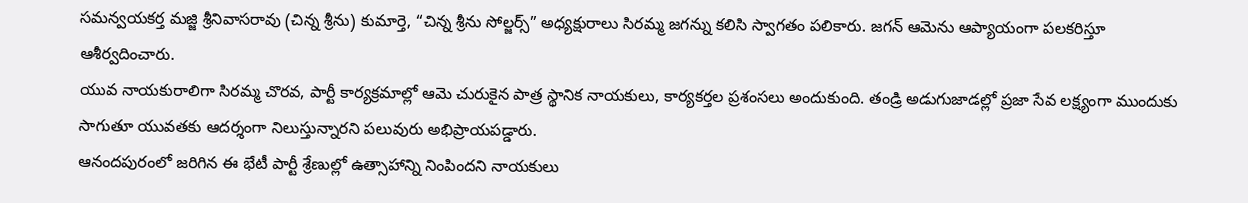సమన్వయకర్త మజ్జి శ్రీనివాసరావు (చిన్న శ్రీను) కుమార్తె, “చిన్న శ్రీను సోల్జర్స్” అధ్యక్షురాలు సిరమ్మ జగన్ను కలిసి స్వాగతం పలికారు. జగన్ ఆమెను ఆప్యాయంగా పలకరిస్తూ ఆశీర్వదించారు.
యువ నాయకురాలిగా సిరమ్మ చొరవ, పార్టీ కార్యక్రమాల్లో ఆమె చురుకైన పాత్ర స్థానిక నాయకులు, కార్యకర్తల ప్రశంసలు అందుకుంది. తండ్రి అడుగుజాడల్లో ప్రజా సేవ లక్ష్యంగా ముందుకు సాగుతూ యువతకు ఆదర్శంగా నిలుస్తున్నారని పలువురు అభిప్రాయపడ్డారు.
ఆనందపురంలో జరిగిన ఈ భేటీ పార్టీ శ్రేణుల్లో ఉత్సాహాన్ని నింపిందని నాయకులు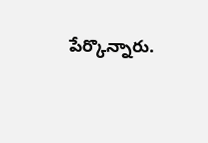పేర్కొన్నారు.